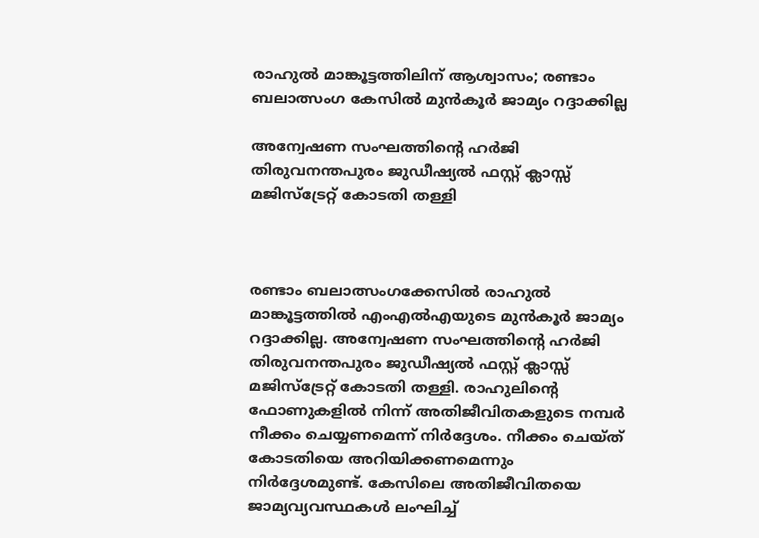രാഹുല്‍ മാങ്കൂട്ടത്തിലിന് ആശ്വാസം; രണ്ടാം ബലാത്സംഗ കേസിൽ മുന്‍കൂര്‍ ജാമ്യം റദ്ദാക്കില്ല

അന്വേഷണ സംഘത്തിന്റെ ഹര്‍ജി തിരുവനന്തപുരം ജുഡീഷ്യല്‍ ഫസ്റ്റ് ക്ലാസ്സ് മജിസ്ട്രേറ്റ് കോടതി തള്ളി



രണ്ടാം ബലാത്സംഗക്കേസില്‍ രാഹുല്‍ മാങ്കൂട്ടത്തില്‍ എംഎല്‍എയുടെ മുന്‍കൂര്‍ ജാമ്യം റദ്ദാക്കില്ല. അന്വേഷണ സംഘത്തിന്റെ ഹര്‍ജി തിരുവനന്തപുരം ജുഡീഷ്യല്‍ ഫസ്റ്റ് ക്ലാസ്സ് മജിസ്ട്രേറ്റ് കോടതി തള്ളി. രാഹുലിന്റെ ഫോണുകളില്‍ നിന്ന് അതിജീവിതകളുടെ നമ്പര്‍ നീക്കം ചെയ്യണമെന്ന് നിര്‍ദ്ദേശം. നീക്കം ചെയ്ത് കോടതിയെ അറിയിക്കണമെന്നും നിര്‍ദ്ദേശമുണ്ട്. കേസിലെ അതിജീവിതയെ ജാമ്യവ്യവസ്ഥകള്‍ ലംഘിച്ച്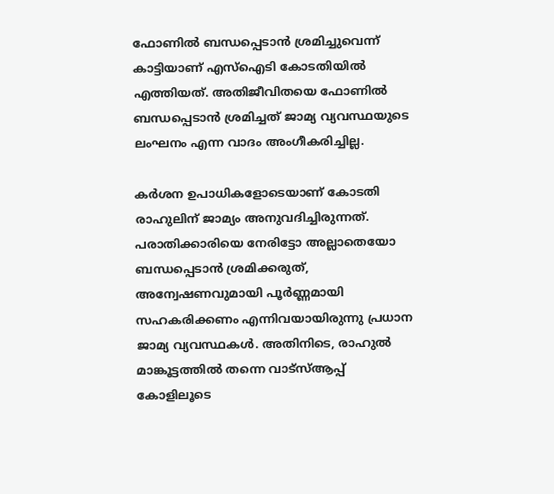ഫോണില്‍ ബന്ധപ്പെടാന്‍ ശ്രമിച്ചുവെന്ന് കാട്ടിയാണ് എസ്‌ഐടി കോടതിയില്‍ എത്തിയത്. അതിജീവിതയെ ഫോണില്‍ ബന്ധപ്പെടാന്‍ ശ്രമിച്ചത് ജാമ്യ വ്യവസ്ഥയുടെ ലംഘനം എന്ന വാദം അംഗീകരിച്ചില്ല.

കര്‍ശന ഉപാധികളോടെയാണ് കോടതി രാഹുലിന് ജാമ്യം അനുവദിച്ചിരുന്നത്. പരാതിക്കാരിയെ നേരിട്ടോ അല്ലാതെയോ ബന്ധപ്പെടാന്‍ ശ്രമിക്കരുത്, അന്വേഷണവുമായി പൂര്‍ണ്ണമായി സഹകരിക്കണം എന്നിവയായിരുന്നു പ്രധാന ജാമ്യ വ്യവസ്ഥകള്‍. അതിനിടെ, രാഹുല്‍ മാങ്കൂട്ടത്തില്‍ തന്നെ വാട്‌സ്ആപ്പ് കോളിലൂടെ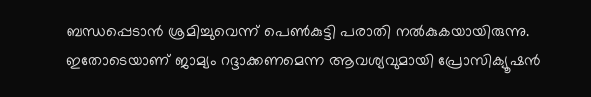ബന്ധപ്പെടാന്‍ ശ്രമിച്ചുവെന്ന് പെണ്‍കുട്ടി പരാതി നല്‍കുകയായിരുന്നു. ഇതോടെയാണ് ജാമ്യം റദ്ദാക്കണമെന്ന ആവശ്യവുമായി പ്രോസിക്യൂഷന്‍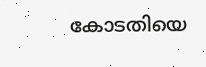കോടതിയെ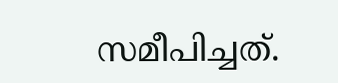സമീപിച്ചത്.